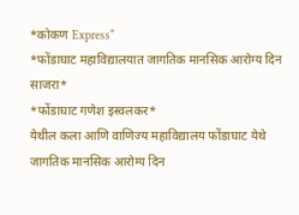*कोकण Express*
*फोंडाघाट महाविद्यालयात जागतिक मानसिक आरोग्य दिन साजरा*
*फोंडाघाट गणेश इस्वलकर*
येथील कला आणि वाणिज्य महाविद्यालय फोंडाघाट येथे जागतिक मानसिक आरोग्य दिन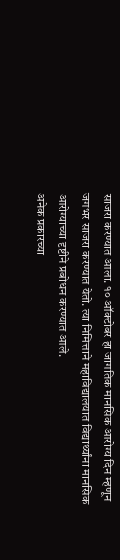साजरा करण्यात आला. १० ऑक्टोबर हा जागतिक मानसिक आरोग्य दिन म्हणून जगभर साजरा करण्यात येतो. त्या निमित्ताने महाविद्यालयात विद्यार्थ्यांना मानसिक आरोग्याच्या दृष्टीने प्रबोधन करण्यात आले.
अनेक प्रकारच्या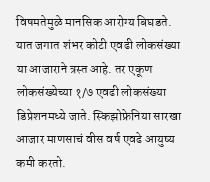विषमतेमुळे मानसिक आरोग्य बिघडते. यात जगात शंभर कोटी एवढी लोकसंख्या या आजाराने त्रस्त आहे. तर एकूण लोकसंख्येच्या १/७ एवढी लोकसंख्या डिप्रेशनमध्ये जाते. स्किझोफ्रेनिया सारखा आजार माणसाचं वीस वर्ष एवढे आयुष्य कमी करतो.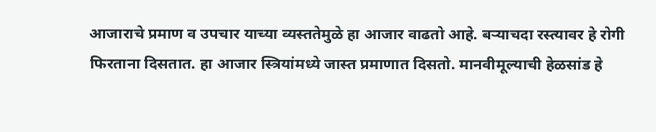आजाराचे प्रमाण व उपचार याच्या व्यस्ततेमुळे हा आजार वाढतो आहे. बऱ्याचदा रस्त्यावर हे रोगी फिरताना दिसतात. हा आजार स्त्रियांमध्ये जास्त प्रमाणात दिसतो. मानवीमूल्याची हेळसांड हे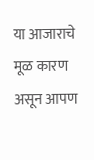या आजाराचे मूळ कारण असून आपण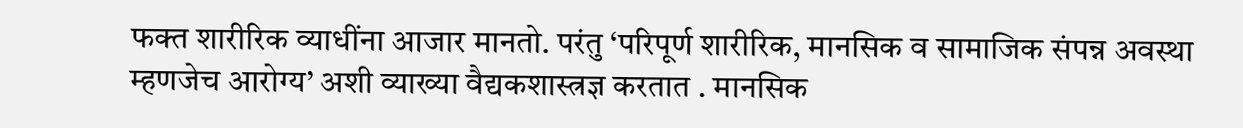फक्त शारीरिक व्याधींना आजार मानतो. परंतु ‘परिपूर्ण शारीरिक, मानसिक व सामाजिक संपन्न अवस्था म्हणजेच आरोग्य’ अशी व्याख्या वैद्यकशास्त्रज्ञ करतात . मानसिक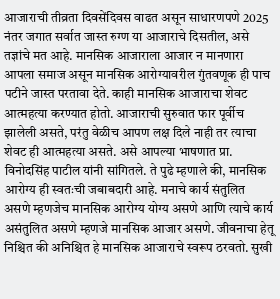आजाराची तीव्रता दिवसेंदिवस वाढत असून साधारणपणे 2025 नंतर जगात सर्वात जास्त रुग्ण या आजाराचे दिसतील, असे तज्ञांचे मत आहे. मानसिक आजाराला आजार न मानणारा आपला समाज असून मानसिक आरोग्यावरील गुंतवणूक ही पाच पटीने जास्त परतावा देते. काही मानसिक आजाराचा शेवट आत्महत्या करण्यात होतो. आजाराची सुरुवात फार पूर्वीच झालेली असते, परंतु वेळीच आपण लक्ष दिले नाही तर त्याचा शेवट ही आत्महत्या असते. असे आपल्या भाषणात प्रा. विनोदसिंह पाटील यांनी सांगितले. ते पुढे म्हणाले की, मानसिक आरोग्य ही स्वतःची जबाबदारी आहे. मनाचे कार्य संतुलित असणे म्हणजेच मानसिक आरोग्य योग्य असणे आणि त्याचे कार्य असंतुलित असणे म्हणजे मानसिक आजार असणे. जीवनाचा हेतू निश्चित की अनिश्चित हे मानसिक आजाराचे स्वरूप ठरवतो. सुखी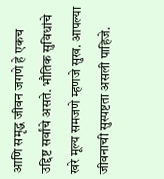आणि समृद्ध जीवन जगणे हे एकच उद्दिष्ट सर्वांचे असते. भौतिक सुविधांचे खरे मूल्य समजणे म्हणजे सुख. आपल्या जीवनाची सुस्पष्टता असली पाहिजे.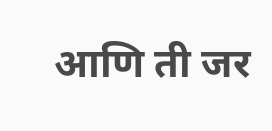आणि ती जर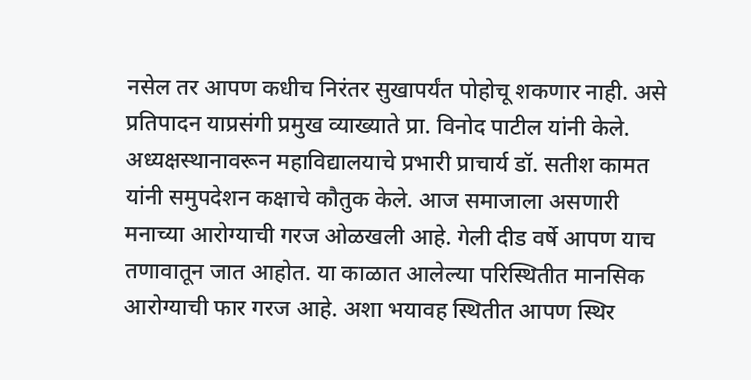नसेल तर आपण कधीच निरंतर सुखापर्यंत पोहोचू शकणार नाही. असे प्रतिपादन याप्रसंगी प्रमुख व्याख्याते प्रा. विनोद पाटील यांनी केले.
अध्यक्षस्थानावरून महाविद्यालयाचे प्रभारी प्राचार्य डॉ. सतीश कामत यांनी समुपदेशन कक्षाचे कौतुक केले. आज समाजाला असणारी मनाच्या आरोग्याची गरज ओळखली आहे. गेली दीड वर्षे आपण याच तणावातून जात आहोत. या काळात आलेल्या परिस्थितीत मानसिक आरोग्याची फार गरज आहे. अशा भयावह स्थितीत आपण स्थिर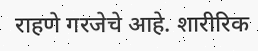राहणे गरजेचे आहे. शारीरिक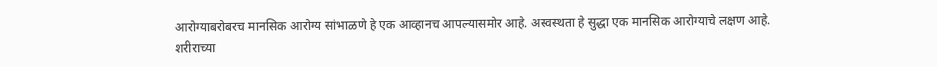आरोग्याबरोबरच मानसिक आरोग्य सांभाळणे हे एक आव्हानच आपल्यासमोर आहे. अस्वस्थता हे सुद्धा एक मानसिक आरोग्याचे लक्षण आहे. शरीराच्या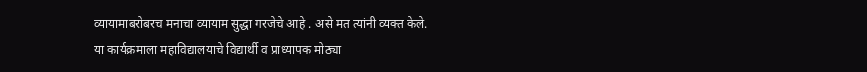व्यायामाबरोबरच मनाचा व्यायाम सुद्धा गरजेचे आहे . असे मत त्यांनी व्यक्त केले.
या कार्यक्रमाला महाविद्यालयाचे विद्यार्थी व प्राध्यापक मोठ्या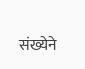संख्येने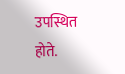उपस्थित होते.